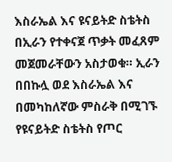እስራኤል እና ዩናይትድ ስቴትስ በኢራን የተቀናጀ ጥቃት መፈጸም መጀመራቸውን አስታወቁ። ኢራን በበኩሏ ወደ እስራኤል እና በመካከለኛው ምስራቅ በሚገኙ የዩናይትድ ስቴትስ የጦር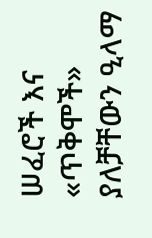ሠፈሮች እና «ጥቅሞች» ያለቻቸውን ዒላማ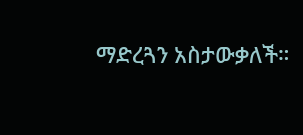ማድረጓን አስታውቃለች።